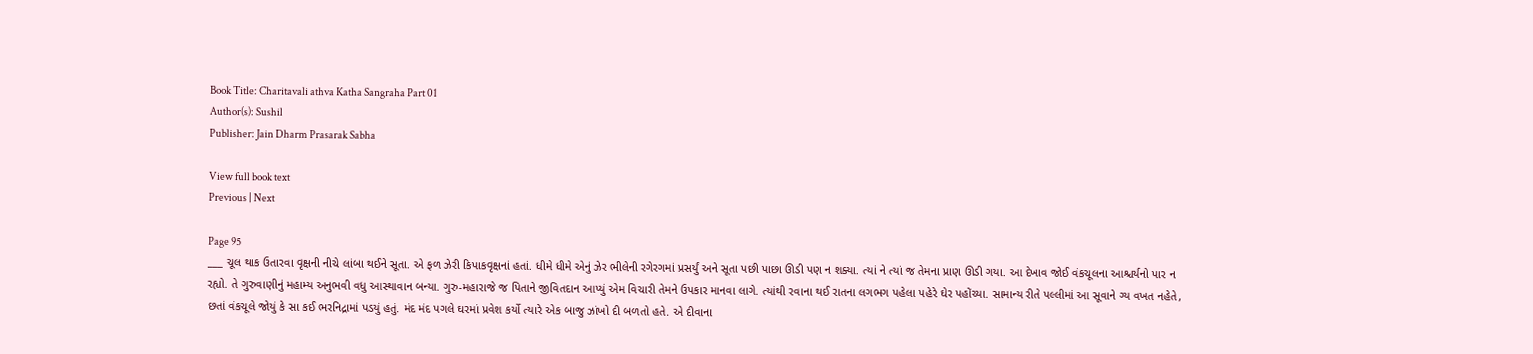Book Title: Charitavali athva Katha Sangraha Part 01
Author(s): Sushil
Publisher: Jain Dharm Prasarak Sabha

View full book text
Previous | Next

Page 95
___ ચૂલ થાક ઉતારવા વૃક્ષની નીચે લાંબા થઈને સૂતા. એ ફળ ઝેરી કિપાકવૃક્ષનાં હતાં. ધીમે ધીમે એનું ઝેર ભીલેની રગેરગમાં પ્રસર્યું અને સૂતા પછી પાછા ઊડી પણ ન શક્યા. ત્યાં ને ત્યાં જ તેમના પ્રાણ ઊડી ગયા. આ દેખાવ જોઈ વંકચૂલના આશ્ચર્યનો પાર ન રહ્યો. તે ગુરુવાણીનું મહામ્ય અનુભવી વધુ આસ્થાવાન બન્યા. ગુરુ-મહારાજે જ પિતાને જીવિતદાન આપ્યું એમ વિચારી તેમને ઉપકાર માનવા લાગે. ત્યાંથી રવાના થઈ રાતના લગભગ પહેલા પહેરે ઘેર પહોંચ્યા. સામાન્ય રીતે પલ્લીમાં આ સૂવાને ગ્ય વખત નહેતે, છતાં વંકચૂલે જોયું કે સા કઈ ભરનિદ્રામાં પડયું હતું. મંદ મંદ પગલે ઘરમાં પ્રવેશ કર્યો ત્યારે એક બાજુ ઝાંખો દી બળતો હતે. એ દીવાના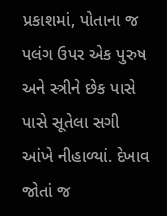પ્રકાશમાં, પોતાના જ પલંગ ઉપર એક પુરુષ અને સ્ત્રીને છેક પાસે પાસે સૂતેલા સગી આંખે નીહાળ્યાં. દેખાવ જોતાં જ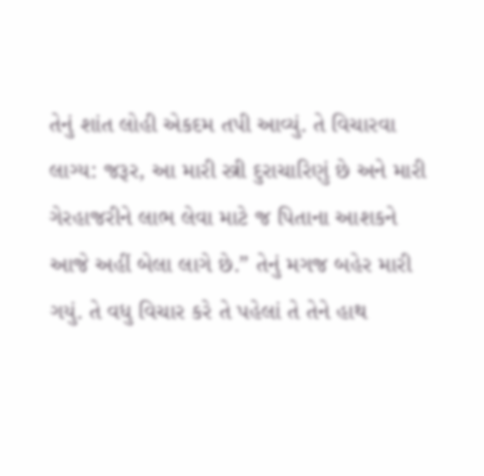તેનું શાંત લોહી એકદમ તપી આવ્યું. તે વિચારવા લાગ્ય: જરૂર, આ મારી સ્ત્રી દુરાચારિણું છે અને મારી ગેરહાજરીને લાભ લેવા માટે જ પિતાના આશકને આજે અહીં બેલા લાગે છે.” તેનું મગજ બહેર મારી ગયું. તે વધુ વિચાર કરે તે પહેલાં તે તેને હાથ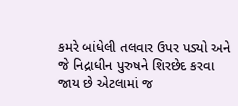કમરે બાંધેલી તલવાર ઉપર પડ્યો અને જે નિદ્રાધીન પુરુષને શિરછેદ કરવા જાય છે એટલામાં જ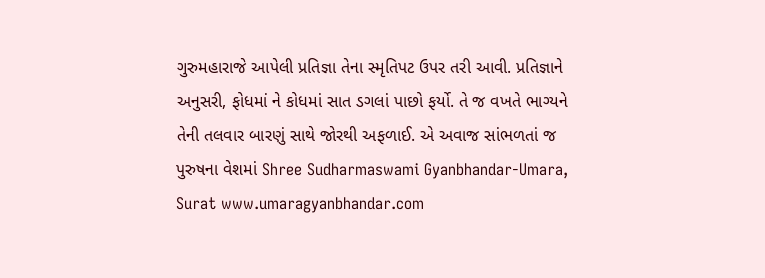ગુરુમહારાજે આપેલી પ્રતિજ્ઞા તેના સ્મૃતિપટ ઉપર તરી આવી. પ્રતિજ્ઞાને અનુસરી, ફોધમાં ને કોધમાં સાત ડગલાં પાછો ફર્યો. તે જ વખતે ભાગ્યને તેની તલવાર બારણું સાથે જોરથી અફળાઈ. એ અવાજ સાંભળતાં જ પુરુષના વેશમાં Shree Sudharmaswami Gyanbhandar-Umara, Surat www.umaragyanbhandar.com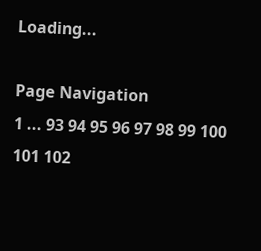Loading...

Page Navigation
1 ... 93 94 95 96 97 98 99 100 101 102